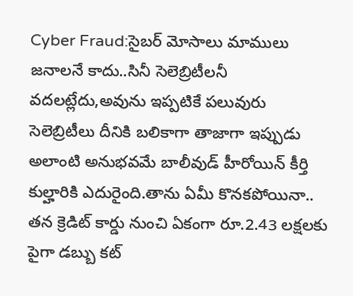Cyber Fraud:సైబర్ మోసాలు మాములు జనాలనే కాదు..సినీ సెలెబ్రిటీలనీ వదలట్లేదు,అవును ఇప్పటికే పలువురు సెలెబ్రిటీలు దీనికి బలికాగా తాజాగా ఇప్పుడు అలాంటి అనుభవమే బాలీవుడ్ హీరోయిన్ కీర్తి కుల్హారికి ఎదురైంది.తాను ఏమీ కొనకపోయినా.. తన క్రెడిట్ కార్డు నుంచి ఏకంగా రూ.2.43 లక్షలకు పైగా డబ్బు కట్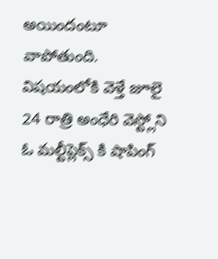అయిందంటూ వాపోతుంది.
విషయంలోకి వెళ్తే జూలై 24 రాత్రి అంధేరి వెస్ట్లోని ఓ మల్టీప్లెక్స్ కి షాపింగ్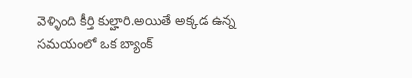వెళ్ళింది కీర్తి కుల్హారి.అయితే అక్కడ ఉన్న సమయంలో ఒక బ్యాంక్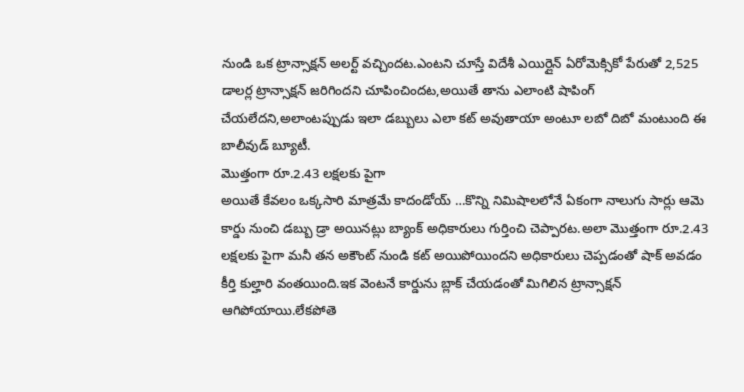నుండి ఒక ట్రాన్సాక్షన్ అలర్ట్ వచ్చిందట.ఎంటని చూస్తే విదేశీ ఎయిర్లైన్ ఏరోమెక్సికో పేరుతో 2,525 డాలర్ల ట్రాన్సాక్షన్ జరిగిందని చూపించిందట,అయితే తాను ఎలాంటి షాపింగ్ చేయలేదని,అలాంటప్పుడు ఇలా డబ్బులు ఎలా కట్ అవుతాయా అంటూ లబో దిబో మంటుంది ఈ బాలీవుడ్ బ్యూటీ.
మొత్తంగా రూ.2.43 లక్షలకు పైగా
అయితే కేవలం ఒక్కసారి మాత్రమే కాదండోయ్ …కొన్ని నిమిషాలలోనే ఏకంగా నాలుగు సార్లు ఆమె కార్డు నుంచి డబ్బు డ్రా అయినట్లు బ్యాంక్ అధికారులు గుర్తించి చెప్పారట.అలా మొత్తంగా రూ.2.43 లక్షలకు పైగా మనీ తన అకౌంట్ నుండి కట్ అయిపోయిందని అధికారులు చెప్పడంతో షాక్ అవడం కీర్తి కుల్హారి వంతయింది.ఇక వెంటనే కార్డును బ్లాక్ చేయడంతో మిగిలిన ట్రాన్సాక్షన్ ఆగిపోయాయి.లేకపోతె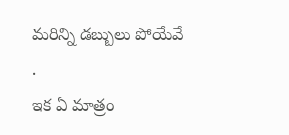మరిన్ని డబ్బులు పోయేవే .
ఇక ఏ మాత్రం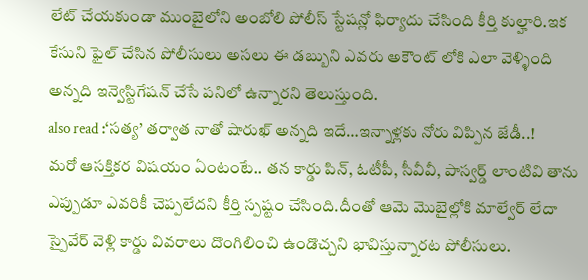లేట్ చేయకుండా ముంబైలోని అంబోలి పోలీస్ స్టేషన్లో ఫిర్యాదు చేసింది కీర్తి కుల్హారి.ఇక కేసుని ఫైల్ చేసిన పోలీసులు అసలు ఈ డబ్బుని ఎవరు అకౌంట్ లోకి ఎలా వెళ్ళింది అన్నది ఇన్వెస్టిగేషన్ చేసే పనిలో ఉన్నారని తెలుస్తుంది.
also read :‘సత్య’ తర్వాత నాతో షారుఖ్ అన్నది ఇదే…ఇన్నాళ్లకు నోరు విప్పిన జేడీ..!
మరో ఆసక్తికర విషయం ఏంటంటే.. తన కార్డు పిన్, ఓటీపీ, సీవీవీ, పాస్వర్డ్ లాంటివి తాను ఎప్పుడూ ఎవరికీ చెప్పలేదని కీర్తి స్పష్టం చేసింది.దీంతో ఆమె మొబైల్లోకి మాల్వేర్ లేదా స్పైవేర్ వెళ్లి కార్డు వివరాలు దొంగిలించి ఉండొచ్చని భావిస్తున్నారట పోలీసులు.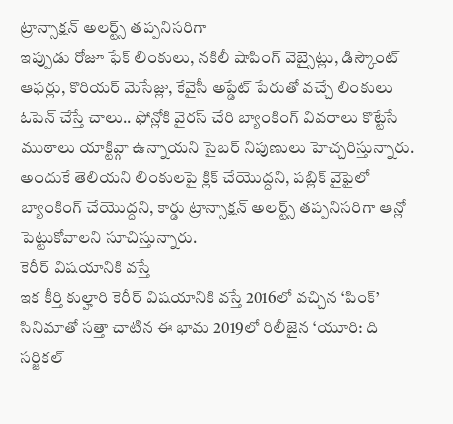ట్రాన్సాక్షన్ అలర్ట్స్ తప్పనిసరిగా
ఇప్పుడు రోజూ ఫేక్ లింకులు, నకిలీ షాపింగ్ వెబ్సైట్లు, డిస్కౌంట్ ఆఫర్లు, కొరియర్ మెసేజ్లు, కేవైసీ అప్డేట్ పేరుతో వచ్చే లింకులు ఓపెన్ చేస్తే చాలు.. ఫోన్లోకి వైరస్ చేరి బ్యాంకింగ్ వివరాలు కొట్టేసే ముఠాలు యాక్టివ్గా ఉన్నాయని సైబర్ నిపుణులు హెచ్చరిస్తున్నారు. అందుకే తెలియని లింకులపై క్లిక్ చేయొద్దని, పబ్లిక్ వైఫైలో బ్యాంకింగ్ చేయొద్దని, కార్డు ట్రాన్సాక్షన్ అలర్ట్స్ తప్పనిసరిగా ఆన్లో పెట్టుకోవాలని సూచిస్తున్నారు.
కెరీర్ విషయానికి వస్తే
ఇక కీర్తి కుల్హారి కెరీర్ విషయానికి వస్తే 2016లో వచ్చిన ‘పింక్’ సినిమాతో సత్తా చాటిన ఈ భామ 2019లో రిలీజైన ‘యూరి: ది సర్జికల్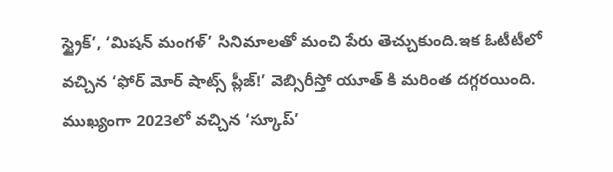స్ట్రైక్’, ‘మిషన్ మంగళ్’ సినిమాలతో మంచి పేరు తెచ్చుకుంది.ఇక ఓటీటీలో వచ్చిన ‘ఫోర్ మోర్ షాట్స్ ప్లీజ్!’ వెబ్సిరీస్తో యూత్ కి మరింత దగ్గరయింది. ముఖ్యంగా 2023లో వచ్చిన ‘స్కూప్’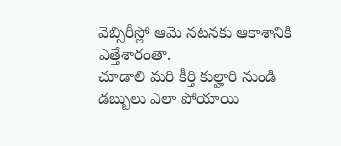వెబ్సిరీస్లో ఆమె నటనకు ఆకాశానికి ఎత్తేశారంతా.
చూడాలి మరి కీర్తి కుల్హారి నుండి డబ్బులు ఎలా పోయాయి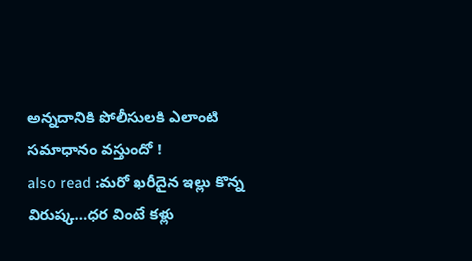అన్నదానికి పోలీసులకి ఎలాంటి సమాధానం వస్తుందో !
also read :మరో ఖరీదైన ఇల్లు కొన్న విరుష్క…ధర వింటే కళ్లు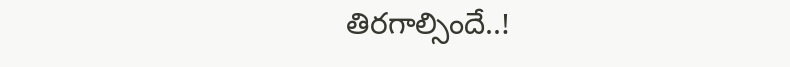తిరగాల్సిందే..!